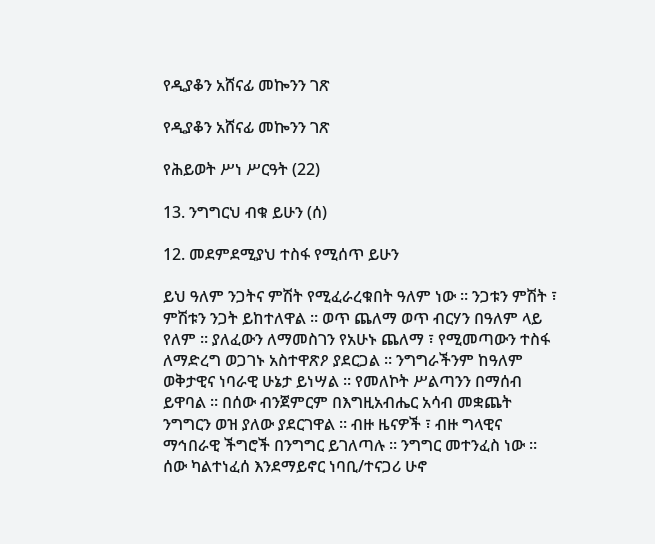የዲያቆን አሸናፊ መኰንን ገጽ

የዲያቆን አሸናፊ መኰንን ገጽ

የሕይወት ሥነ ሥርዓት (22)

13. ንግግርህ ብቁ ይሁን (ሰ)

12. መደምደሚያህ ተስፋ የሚሰጥ ይሁን

ይህ ዓለም ንጋትና ምሽት የሚፈራረቁበት ዓለም ነው ። ንጋቱን ምሽት ፣ ምሽቱን ንጋት ይከተለዋል ። ወጥ ጨለማ ወጥ ብርሃን በዓለም ላይ የለም ። ያለፈውን ለማመስገን የአሁኑ ጨለማ ፣ የሚመጣውን ተስፋ ለማድረግ ወጋገኑ አስተዋጽዖ ያደርጋል ። ንግግራችንም ከዓለም ወቅታዊና ነባራዊ ሁኔታ ይነሣል ። የመለኮት ሥልጣንን በማሰብ ይዋባል ። በሰው ብንጀምርም በእግዚአብሔር አሳብ መቋጨት ንግግርን ወዝ ያለው ያደርገዋል ። ብዙ ዜናዎች ፣ ብዙ ግላዊና ማኅበራዊ ችግሮች በንግግር ይገለጣሉ ። ንግግር መተንፈስ ነው ። ሰው ካልተነፈሰ እንደማይኖር ነባቢ/ተናጋሪ ሁኖ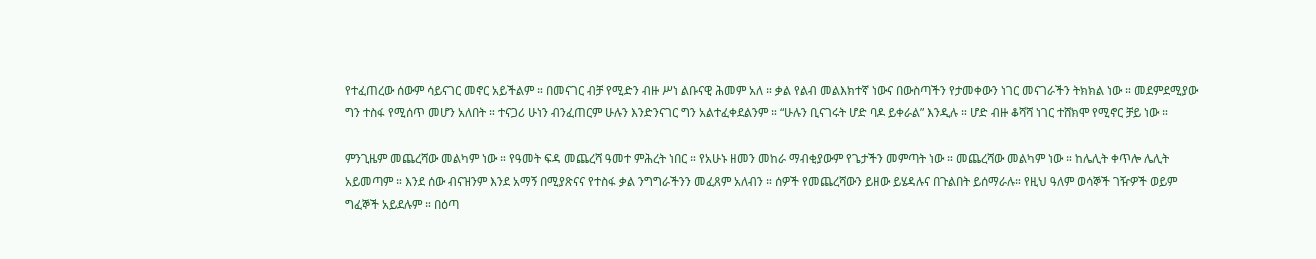የተፈጠረው ሰውም ሳይናገር መኖር አይችልም ። በመናገር ብቻ የሚድን ብዙ ሥነ ልቡናዊ ሕመም አለ ። ቃል የልብ መልእክተኛ ነውና በውስጣችን የታመቀውን ነገር መናገራችን ትክክል ነው ። መደምደሚያው ግን ተስፋ የሚሰጥ መሆን አለበት ። ተናጋሪ ሁነን ብንፈጠርም ሁሉን እንድንናገር ግን አልተፈቀደልንም ። “ሁሉን ቢናገሩት ሆድ ባዶ ይቀራል” እንዲሉ ። ሆድ ብዙ ቆሻሻ ነገር ተሸክሞ የሚኖር ቻይ ነው ።

ምንጊዜም መጨረሻው መልካም ነው ። የዓመት ፍዳ መጨረሻ ዓመተ ምሕረት ነበር ። የአሁኑ ዘመን መከራ ማብቂያውም የጌታችን መምጣት ነው ። መጨረሻው መልካም ነው ። ከሌሊት ቀጥሎ ሌሊት አይመጣም ። እንደ ሰው ብናዝንም እንደ አማኝ በሚያጽናና የተስፋ ቃል ንግግራችንን መፈጸም አለብን ። ሰዎች የመጨረሻውን ይዘው ይሄዳሉና በጉልበት ይሰማራሉ። የዚህ ዓለም ወሳኞች ገዥዎች ወይም ግፈኞች አይደሉም ። በዕጣ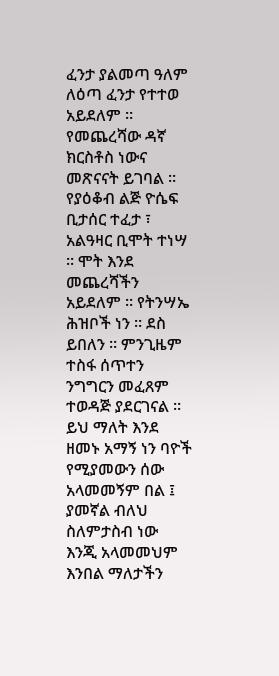ፈንታ ያልመጣ ዓለም ለዕጣ ፈንታ የተተወ አይደለም ። የመጨረሻው ዳኛ ክርስቶስ ነውና መጽናናት ይገባል ። የያዕቆብ ልጅ ዮሴፍ ቢታሰር ተፈታ ፣ አልዓዛር ቢሞት ተነሣ ። ሞት እንደ መጨረሻችን አይደለም ። የትንሣኤ ሕዝቦች ነን ። ደስ ይበለን ። ምንጊዜም ተስፋ ሰጥተን ንግግርን መፈጸም ተወዳጅ ያደርገናል ። ይህ ማለት እንደ ዘመኑ አማኝ ነን ባዮች የሚያመውን ሰው አላመመኝም በል ፤ ያመኛል ብለህ ስለምታስብ ነው እንጂ አላመመህም እንበል ማለታችን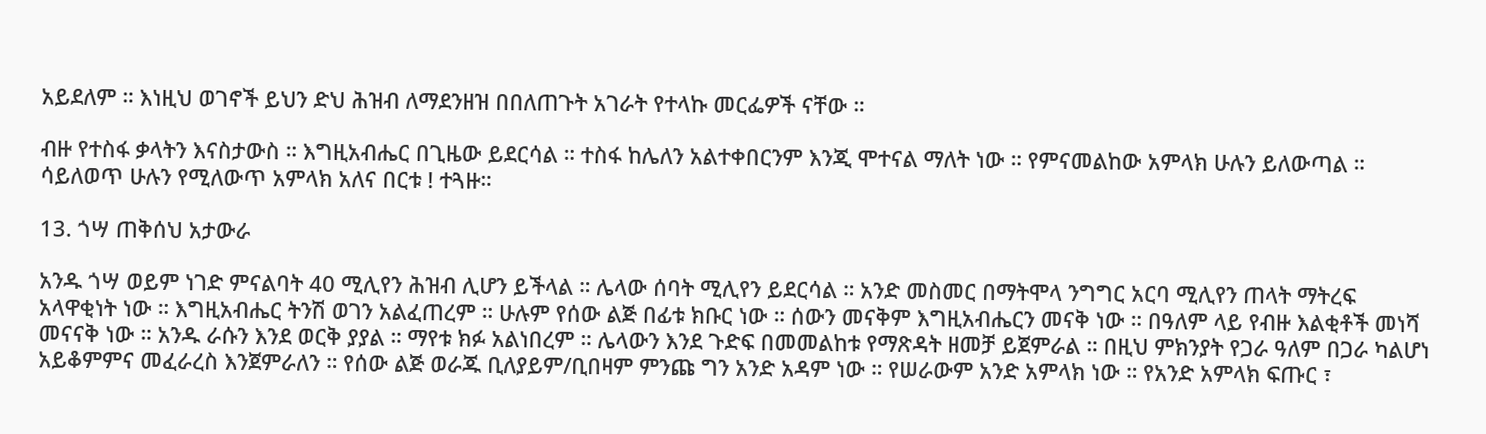አይደለም ። እነዚህ ወገኖች ይህን ድህ ሕዝብ ለማደንዘዝ በበለጠጉት አገራት የተላኩ መርፌዎች ናቸው ።

ብዙ የተስፋ ቃላትን እናስታውስ ። እግዚአብሔር በጊዜው ይደርሳል ። ተስፋ ከሌለን አልተቀበርንም እንጂ ሞተናል ማለት ነው ። የምናመልከው አምላክ ሁሉን ይለውጣል ። ሳይለወጥ ሁሉን የሚለውጥ አምላክ አለና በርቱ ! ተጓዙ።

13. ጎሣ ጠቅሰህ አታውራ

አንዱ ጎሣ ወይም ነገድ ምናልባት 40 ሚሊየን ሕዝብ ሊሆን ይችላል ። ሌላው ሰባት ሚሊየን ይደርሳል ። አንድ መስመር በማትሞላ ንግግር አርባ ሚሊየን ጠላት ማትረፍ አላዋቂነት ነው ። እግዚአብሔር ትንሽ ወገን አልፈጠረም ። ሁሉም የሰው ልጅ በፊቱ ክቡር ነው ። ሰውን መናቅም እግዚአብሔርን መናቅ ነው ። በዓለም ላይ የብዙ እልቂቶች መነሻ መናናቅ ነው ። አንዱ ራሱን እንደ ወርቅ ያያል ። ማየቱ ክፉ አልነበረም ። ሌላውን እንደ ጉድፍ በመመልከቱ የማጽዳት ዘመቻ ይጀምራል ። በዚህ ምክንያት የጋራ ዓለም በጋራ ካልሆነ አይቆምምና መፈራረስ እንጀምራለን ። የሰው ልጅ ወራጁ ቢለያይም/ቢበዛም ምንጩ ግን አንድ አዳም ነው ። የሠራውም አንድ አምላክ ነው ። የአንድ አምላክ ፍጡር ፣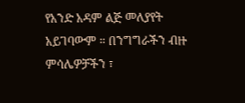የአንድ አዳም ልጅ መለያየት አይገባውም ። በንግግራችን ብዙ ምሳሌዎቻችን ፣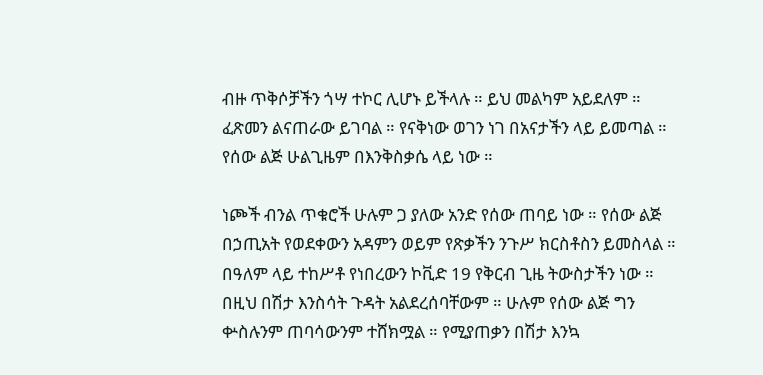ብዙ ጥቅሶቻችን ጎሣ ተኮር ሊሆኑ ይችላሉ ። ይህ መልካም አይደለም ። ፈጽመን ልናጠራው ይገባል ። የናቅነው ወገን ነገ በአናታችን ላይ ይመጣል ። የሰው ልጅ ሁልጊዜም በእንቅስቃሴ ላይ ነው ።

ነጮች ብንል ጥቁሮች ሁሉም ጋ ያለው አንድ የሰው ጠባይ ነው ። የሰው ልጅ በኃጢአት የወደቀውን አዳምን ወይም የጽቃችን ንጉሥ ክርስቶስን ይመስላል ። በዓለም ላይ ተከሥቶ የነበረውን ኮቪድ 19 የቅርብ ጊዜ ትውስታችን ነው ። በዚህ በሽታ እንስሳት ጉዳት አልደረሰባቸውም ። ሁሉም የሰው ልጅ ግን ቍስሉንም ጠባሳውንም ተሸክሟል ። የሚያጠቃን በሽታ እንኳ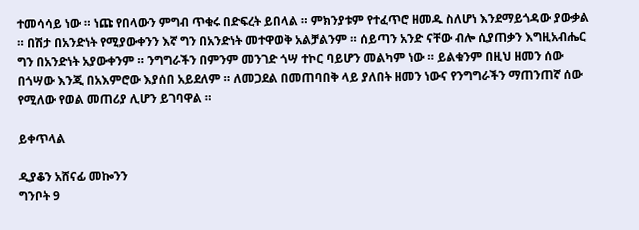ተመሳሳይ ነው ። ነጩ የበላውን ምግብ ጥቁሩ በድፍረት ይበላል ። ምክንያቱም የተፈጥሮ ዘመዱ ስለሆነ እንደማይጎዳው ያውቃል ። በሽታ በአንድነት የሚያውቀንን እኛ ግን በአንድነት መተዋወቅ አልቻልንም ። ሰይጣን አንድ ናቸው ብሎ ሲያጠቃን እግዚአብሔር ግን በአንድነት አያውቀንም ። ንግግራችን በምንም መንገድ ጎሣ ተኮር ባይሆን መልካም ነው ። ይልቁንም በዚህ ዘመን ሰው በጎሣው እንጂ በአእምሮው እያሰበ አይደለም ። ለመጋደል በመጠባበቅ ላይ ያለበት ዘመን ነውና የንግግራችን ማጠንጠኛ ሰው የሚለው የወል መጠሪያ ሊሆን ይገባዋል ።

ይቀጥላል

ዲያቆን አሸናፊ መኰንን
ግንቦት 9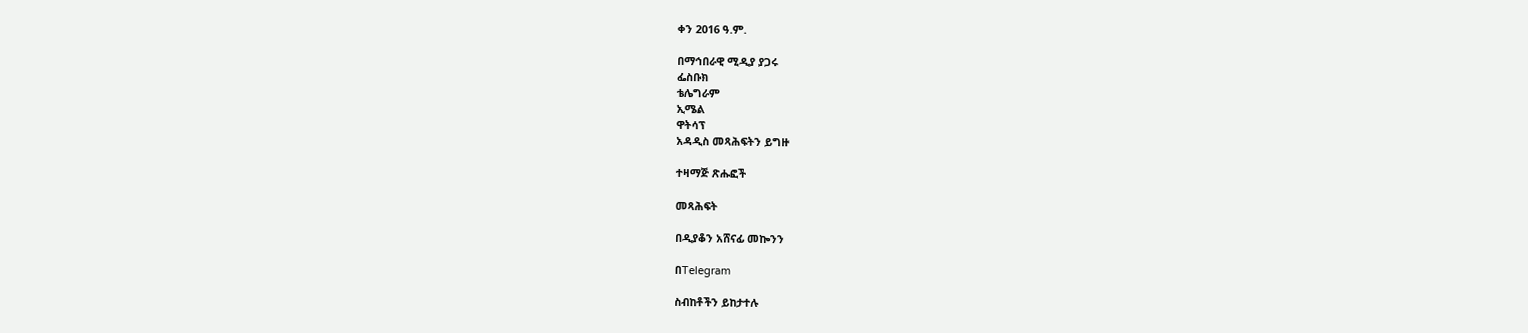ቀን 2016 ዓ.ም.

በማኅበራዊ ሚዲያ ያጋሩ
ፌስቡክ
ቴሌግራም
ኢሜል
ዋትሳፕ
አዳዲስ መጻሕፍትን ይግዙ

ተዛማጅ ጽሑፎች

መጻሕፍት

በዲያቆን አሸናፊ መኰንን

በTelegram

ስብከቶችን ይከታተሉ